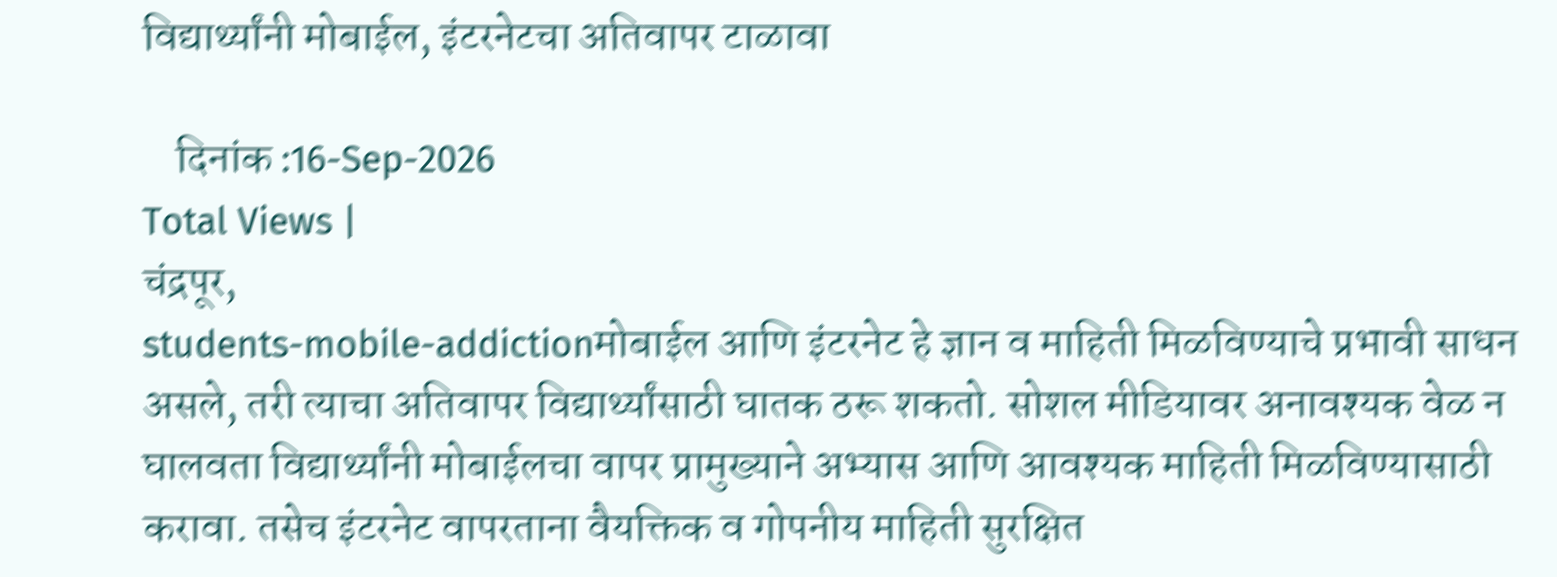विद्यार्थ्यांनी मोबाईल, इंटरनेटचा अतिवापर टाळावा

    दिनांक :16-Sep-2026
Total Views |
चंद्रपूर,
students-mobile-addictionमोबाईल आणि इंटरनेट हे ज्ञान व माहिती मिळविण्याचे प्रभावी साधन असले, तरी त्याचा अतिवापर विद्यार्थ्यांसाठी घातक ठरू शकतो. सोशल मीडियावर अनावश्यक वेळ न घालवता विद्यार्थ्यांनी मोबाईलचा वापर प्रामुख्याने अभ्यास आणि आवश्यक माहिती मिळविण्यासाठी करावा. तसेच इंटरनेट वापरताना वैयक्तिक व गोपनीय माहिती सुरक्षित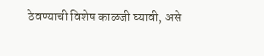ठेवण्याची विशेष काळजी घ्यावी, असे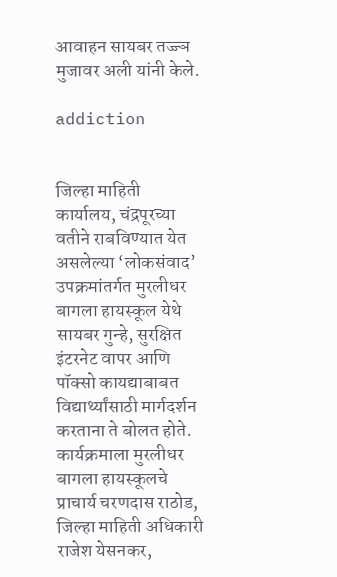आवाहन सायबर तज्ज्ञ मुजावर अली यांनी केले.

addiction


जिल्हा माहिती कार्यालय, चंद्रपूरच्या वतीने राबविण्यात येत असलेल्या ‘लोकसंवाद’ उपक्रमांतर्गत मुरलीधर बागला हायस्कूल येथे सायबर गुन्हे, सुरक्षित इंटरनेट वापर आणि पॉक्सो कायद्याबाबत विद्यार्थ्यांसाठी मार्गदर्शन करताना ते बोलत होते. कार्यक्रमाला मुरलीधर बागला हायस्कूलचे प्राचार्य चरणदास राठोड, जिल्हा माहिती अधिकारी राजेश येसनकर,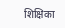शिक्षिका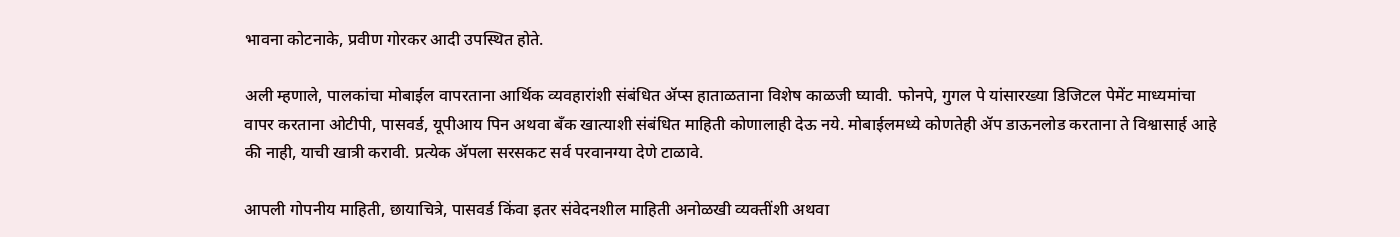भावना कोटनाके, प्रवीण गोरकर आदी उपस्थित होते.

अली म्हणाले, पालकांचा मोबाईल वापरताना आर्थिक व्यवहारांशी संबंधित ॲप्स हाताळताना विशेष काळजी घ्यावी. फोनपे, गुगल पे यांसारख्या डिजिटल पेमेंट माध्यमांचा वापर करताना ओटीपी, पासवर्ड, यूपीआय पिन अथवा बँक खात्याशी संबंधित माहिती कोणालाही देऊ नये. मोबाईलमध्ये कोणतेही ॲप डाऊनलोड करताना ते विश्वासार्ह आहे की नाही, याची खात्री करावी. प्रत्येक ॲपला सरसकट सर्व परवानग्या देणे टाळावे.

आपली गोपनीय माहिती, छायाचित्रे, पासवर्ड किंवा इतर संवेदनशील माहिती अनोळखी व्यक्तींशी अथवा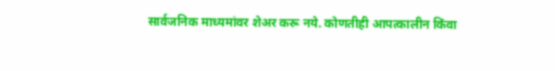सार्वजनिक माध्यमांवर शेअर करू नये. कोणतीही आपत्कालीन किंवा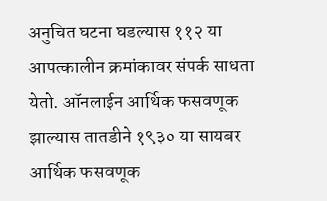अनुचित घटना घडल्यास ११२ या आपत्कालीन क्रमांकावर संपर्क साधता येतो. ऑनलाईन आर्थिक फसवणूक झाल्यास तातडीने १९३० या सायबर आर्थिक फसवणूक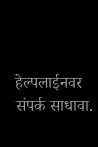हेल्पलाईनवर संपर्क साधावा.